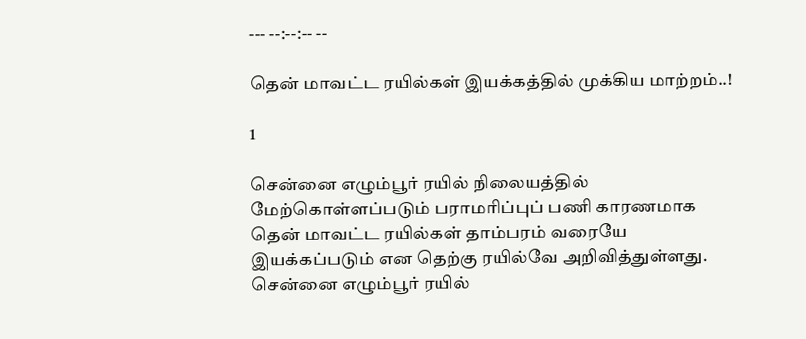--- --:--:-- --

தென் மாவட்ட ரயில்கள் இயக்கத்தில் முக்கிய மாற்றம்..!

1

சென்னை எழும்பூர் ரயில் நிலையத்தில் மேற்கொள்ளப்படும் பராமரிப்புப் பணி காரணமாக தென் மாவட்ட ரயில்கள் தாம்பரம் வரையே இயக்கப்படும் என தெற்கு ரயில்வே அறிவித்துள்ளது. சென்னை எழும்பூர் ரயில்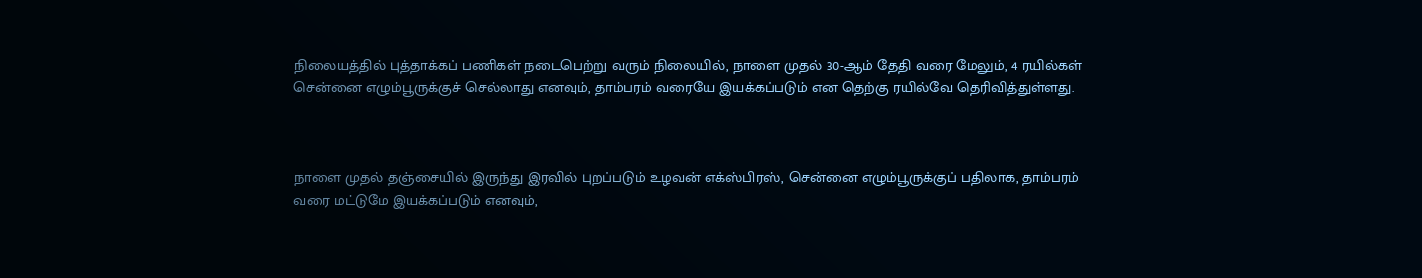நிலையத்தில் புத்தாக்கப் பணிகள் நடைபெற்று வரும் நிலையில், நாளை முதல் 30-ஆம் தேதி வரை மேலும், 4 ரயில்கள் சென்னை எழும்பூருக்குச் செல்லாது எனவும், தாம்பரம் வரையே இயக்கப்படும் என தெற்கு ரயில்வே தெரிவித்துள்ளது.



நாளை முதல் தஞ்சையில் இருந்து இரவில் புறப்படும் உழவன் எக்ஸ்பிரஸ், சென்னை எழும்பூருக்குப் பதிலாக, தாம்பரம் வரை மட்டுமே இயக்கப்படும் எனவும்,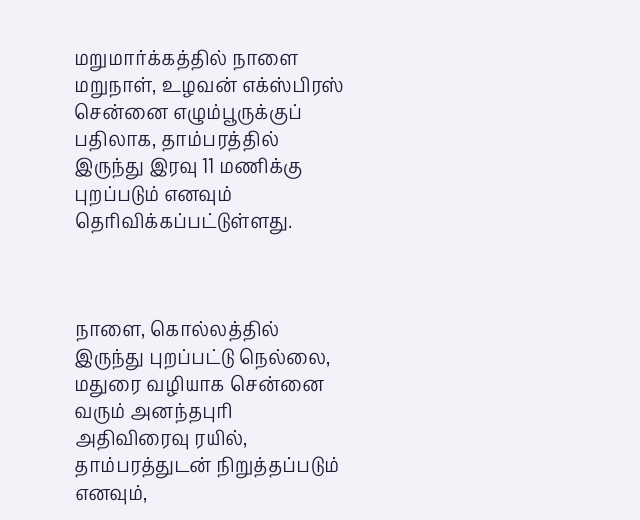மறுமார்க்கத்தில் நாளை மறுநாள், உழவன் எக்ஸ்பிரஸ் சென்னை எழும்பூருக்குப் பதிலாக, தாம்பரத்தில் இருந்து இரவு 11 மணிக்கு புறப்படும் எனவும் தெரிவிக்கப்பட்டுள்ளது.



நாளை, கொல்லத்தில் இருந்து புறப்பட்டு நெல்லை, மதுரை வழியாக சென்னை வரும் அனந்தபுரி அதிவிரைவு ரயில், தாம்பரத்துடன் நிறுத்தப்படும் எனவும்,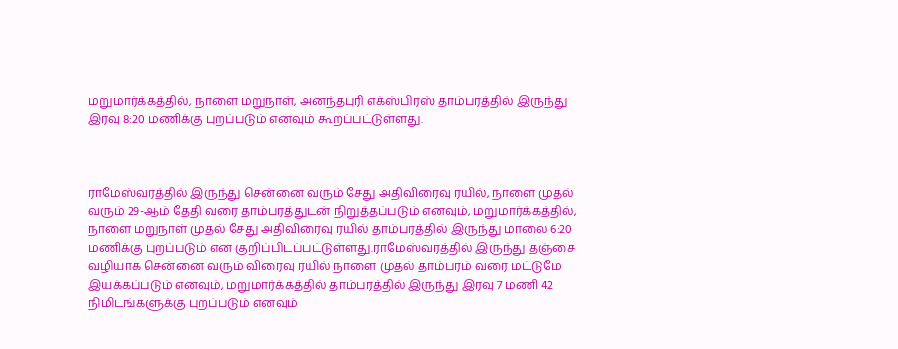மறுமார்க்கத்தில், நாளை மறுநாள், அனந்தபுரி எக்ஸ்பிரஸ் தாம்பரத்தில் இருந்து இரவு 8:20 மணிக்கு புறப்படும் எனவும் கூறப்பட்டுள்ளது.



ராமேஸ்வரத்தில் இருந்து சென்னை வரும் சேது அதிவிரைவு ரயில், நாளை முதல் வரும் 29-ஆம் தேதி வரை தாம்பரத்துடன் நிறுத்தப்படும் எனவும், மறுமார்க்கத்தில், நாளை மறுநாள் முதல் சேது அதிவிரைவு ரயில் தாம்பரத்தில் இருந்து மாலை 6:20 மணிக்கு புறப்படும் என குறிப்பிடப்பட்டுள்ளது.ராமேஸ்வரத்தில் இருந்து தஞ்சை வழியாக சென்னை வரும் விரைவு ரயில் நாளை முதல் தாம்பரம் வரை மட்டுமே இயக்கப்படும் எனவும், மறுமார்க்கத்தில் தாம்பரத்தில் இருந்து இரவு 7 மணி 42 நிமிடங்களுக்கு புறப்படும் எனவும்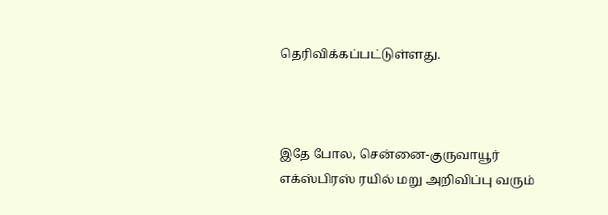தெரிவிக்கப்பட்டுள்ளது.



இதே போல, சென்னை-குருவாயூர் எக்ஸ்பிரஸ் ரயில் மறு அறிவிப்பு வரும்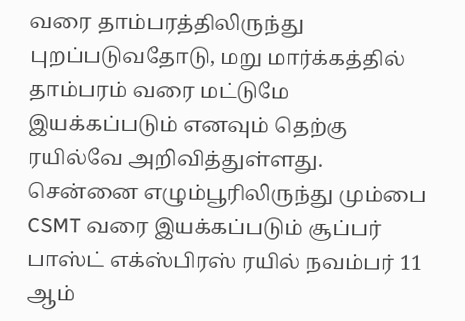வரை தாம்பரத்திலிருந்து புறப்படுவதோடு, மறு மார்க்கத்தில் தாம்பரம் வரை மட்டுமே இயக்கப்படும் எனவும் தெற்கு ரயில்வே அறிவித்துள்ளது. சென்னை எழும்பூரிலிருந்து மும்பை CSMT வரை இயக்கப்படும் சூப்பர் பாஸ்ட் எக்ஸ்பிரஸ் ரயில் நவம்பர் 11 ஆம்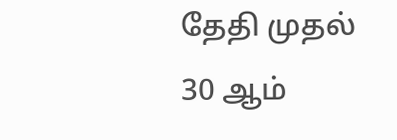தேதி முதல் 30 ஆம்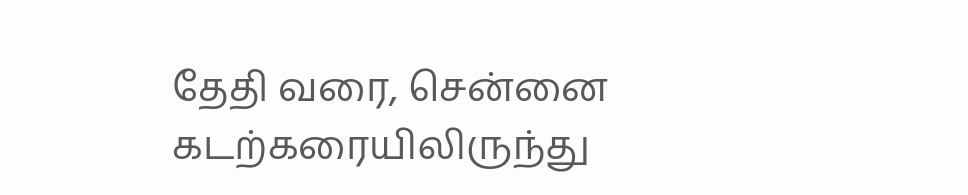தேதி வரை, சென்னை கடற்கரையிலிருந்து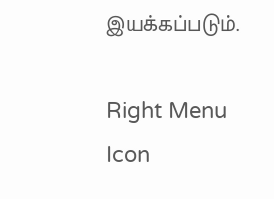இயக்கப்படும்.

Right Menu Icon